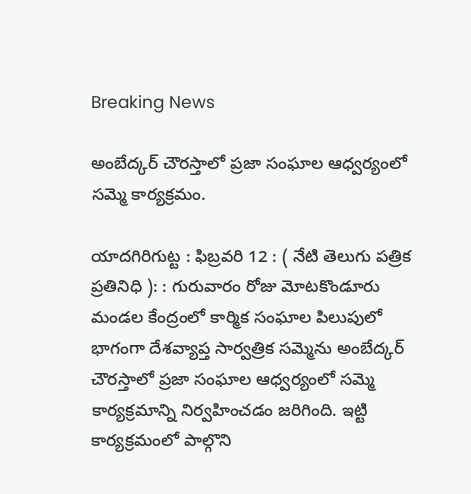Breaking News

అంబేద్కర్ చౌరస్తాలో ప్రజా సంఘాల ఆధ్వర్యంలో సమ్మె కార్యక్రమం.

యాదగిరిగుట్ట : ఫిబ్రవరి 12 : ( నేటి తెలుగు పత్రిక ప్రతినిధి ): : గురువారం రోజు మోటకొండూరు మండల కేంద్రంలో కార్మిక సంఘాల పిలుపులో భాగంగా దేశవ్యాప్త సార్వత్రిక సమ్మెను అంబేద్కర్ చౌరస్తాలో ప్రజా సంఘాల ఆధ్వర్యంలో సమ్మె కార్యక్రమాన్ని నిర్వహించడం జరిగింది. ఇట్టి కార్యక్రమంలో పాల్గొని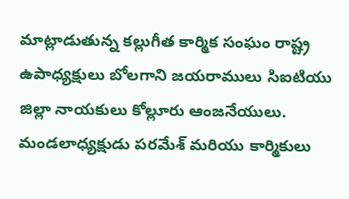మాట్లాడుతున్న కల్లుగీత కార్మిక సంఘం రాష్ట్ర ఉపాధ్యక్షులు బోలగాని జయరాములు సిఐటియు జిల్లా నాయకులు కోల్లూరు ఆంజనేయులు. మండలాధ్యక్షుడు పరమేశ్ మరియు కార్మికులు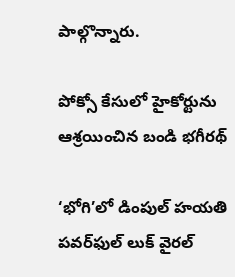పాల్గొన్నారు.

పోక్సో కేసులో హైకోర్టును ఆశ్రయించిన బండి భగీరథ్

‘భోగి’లో డింపుల్ హయతి పవర్‌ఫుల్ లుక్ వైరల్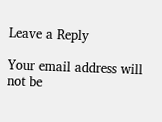Leave a Reply

Your email address will not be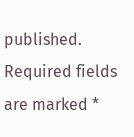published. Required fields are marked *